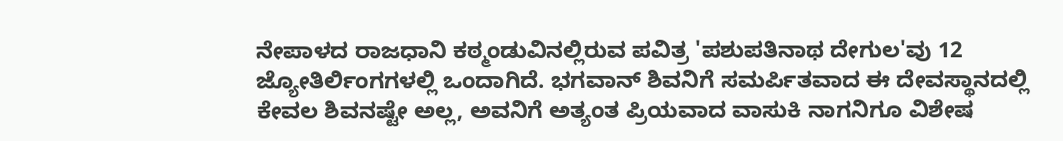ನೇಪಾಳದ ರಾಜಧಾನಿ ಕಠ್ಮಂಡುವಿನಲ್ಲಿರುವ ಪವಿತ್ರ 'ಪಶುಪತಿನಾಥ ದೇಗುಲ'ವು 12 ಜ್ಯೋತಿರ್ಲಿಂಗಗಳಲ್ಲಿ ಒಂದಾಗಿದೆ. ಭಗವಾನ್ ಶಿವನಿಗೆ ಸಮರ್ಪಿತವಾದ ಈ ದೇವಸ್ಥಾನದಲ್ಲಿ ಕೇವಲ ಶಿವನಷ್ಟೇ ಅಲ್ಲ, ಅವನಿಗೆ ಅತ್ಯಂತ ಪ್ರಿಯವಾದ ವಾಸುಕಿ ನಾಗನಿಗೂ ವಿಶೇಷ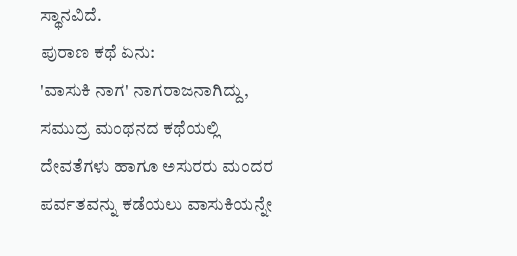ಸ್ಥಾನವಿದೆ.
ಪುರಾಣ ಕಥೆ ಏನು:
'ವಾಸುಕಿ ನಾಗ' ನಾಗರಾಜನಾಗಿದ್ದು, ಸಮುದ್ರ ಮಂಥನದ ಕಥೆಯಲ್ಲಿ ದೇವತೆಗಳು ಹಾಗೂ ಅಸುರರು ಮಂದರ ಪರ್ವತವನ್ನು ಕಡೆಯಲು ವಾಸುಕಿಯನ್ನೇ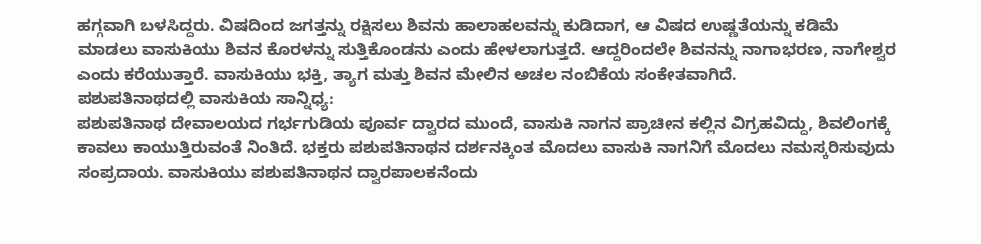ಹಗ್ಗವಾಗಿ ಬಳಸಿದ್ದರು. ವಿಷದಿಂದ ಜಗತ್ತನ್ನು ರಕ್ಷಿಸಲು ಶಿವನು ಹಾಲಾಹಲವನ್ನು ಕುಡಿದಾಗ, ಆ ವಿಷದ ಉಷ್ಣತೆಯನ್ನು ಕಡಿಮೆ ಮಾಡಲು ವಾಸುಕಿಯು ಶಿವನ ಕೊರಳನ್ನು ಸುತ್ತಿಕೊಂಡನು ಎಂದು ಹೇಳಲಾಗುತ್ತದೆ. ಆದ್ದರಿಂದಲೇ ಶಿವನನ್ನು ನಾಗಾಭರಣ, ನಾಗೇಶ್ವರ ಎಂದು ಕರೆಯುತ್ತಾರೆ. ವಾಸುಕಿಯು ಭಕ್ತಿ, ತ್ಯಾಗ ಮತ್ತು ಶಿವನ ಮೇಲಿನ ಅಚಲ ನಂಬಿಕೆಯ ಸಂಕೇತವಾಗಿದೆ.
ಪಶುಪತಿನಾಥದಲ್ಲಿ ವಾಸುಕಿಯ ಸಾನ್ನಿಧ್ಯ:
ಪಶುಪತಿನಾಥ ದೇವಾಲಯದ ಗರ್ಭಗುಡಿಯ ಪೂರ್ವ ದ್ವಾರದ ಮುಂದೆ, ವಾಸುಕಿ ನಾಗನ ಪ್ರಾಚೀನ ಕಲ್ಲಿನ ವಿಗ್ರಹವಿದ್ದು, ಶಿವಲಿಂಗಕ್ಕೆ ಕಾವಲು ಕಾಯುತ್ತಿರುವಂತೆ ನಿಂತಿದೆ. ಭಕ್ತರು ಪಶುಪತಿನಾಥನ ದರ್ಶನಕ್ಕಿಂತ ಮೊದಲು ವಾಸುಕಿ ನಾಗನಿಗೆ ಮೊದಲು ನಮಸ್ಕರಿಸುವುದು ಸಂಪ್ರದಾಯ. ವಾಸುಕಿಯು ಪಶುಪತಿನಾಥನ ದ್ವಾರಪಾಲಕನೆಂದು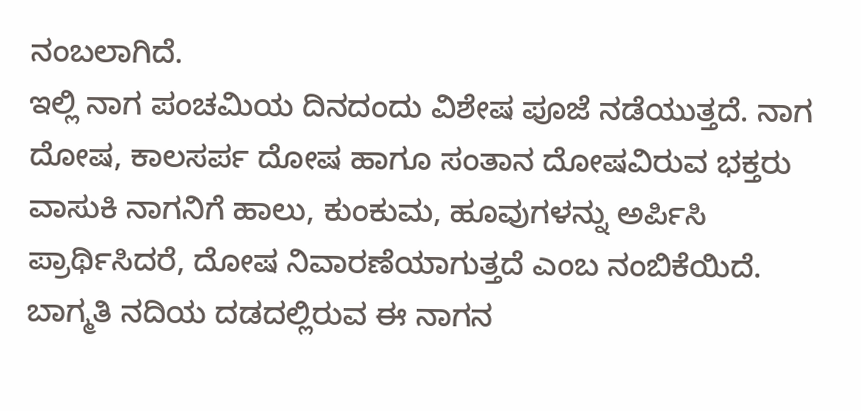ನಂಬಲಾಗಿದೆ.
ಇಲ್ಲಿ ನಾಗ ಪಂಚಮಿಯ ದಿನದಂದು ವಿಶೇಷ ಪೂಜೆ ನಡೆಯುತ್ತದೆ. ನಾಗ ದೋಷ, ಕಾಲಸರ್ಪ ದೋಷ ಹಾಗೂ ಸಂತಾನ ದೋಷವಿರುವ ಭಕ್ತರು ವಾಸುಕಿ ನಾಗನಿಗೆ ಹಾಲು, ಕುಂಕುಮ, ಹೂವುಗಳನ್ನು ಅರ್ಪಿಸಿ ಪ್ರಾರ್ಥಿಸಿದರೆ, ದೋಷ ನಿವಾರಣೆಯಾಗುತ್ತದೆ ಎಂಬ ನಂಬಿಕೆಯಿದೆ. ಬಾಗ್ಮತಿ ನದಿಯ ದಡದಲ್ಲಿರುವ ಈ ನಾಗನ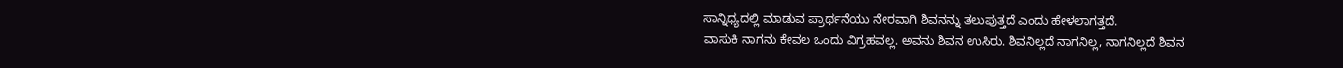ಸಾನ್ನಿಧ್ಯದಲ್ಲಿ ಮಾಡುವ ಪ್ರಾರ್ಥನೆಯು ನೇರವಾಗಿ ಶಿವನನ್ನು ತಲುಪುತ್ತದೆ ಎಂದು ಹೇಳಲಾಗತ್ತದೆ.
ವಾಸುಕಿ ನಾಗನು ಕೇವಲ ಒಂದು ವಿಗ್ರಹವಲ್ಲ. ಅವನು ಶಿವನ ಉಸಿರು. ಶಿವನಿಲ್ಲದೆ ನಾಗನಿಲ್ಲ, ನಾಗನಿಲ್ಲದೆ ಶಿವನ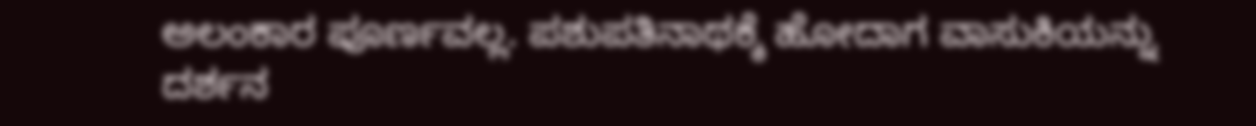ಅಲಂಕಾರ ಪೂರ್ಣವಲ್ಲ. ಪಶುಪತಿನಾಥಕ್ಕೆ ಹೋದಾಗ ವಾಸುಕಿಯನ್ನು ದರ್ಶನ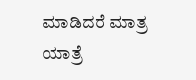ಮಾಡಿದರೆ ಮಾತ್ರ ಯಾತ್ರೆ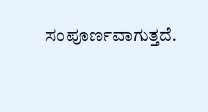ಸಂಪೂರ್ಣವಾಗುತ್ತದೆ.